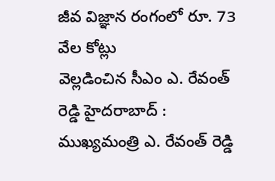జీవ విజ్ఞాన రంగంలో రూ. 73 వేల కోట్లు
వెల్లడించిన సీఎం ఎ. రేవంత్ రెడ్డి హైదరాబాద్ : ముఖ్యమంత్రి ఎ. రేవంత్ రెడ్డి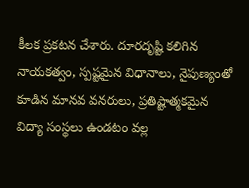కీలక ప్రకటన చేశారు. దూరదృష్టి కలిగిన నాయకత్వం, స్పష్టమైన విధానాలు, నైపుణ్యంతో కూడిన మానవ వనరులు, ప్రతిష్టాత్మకమైన విద్యా సంస్థలు ఉండటం వల్ల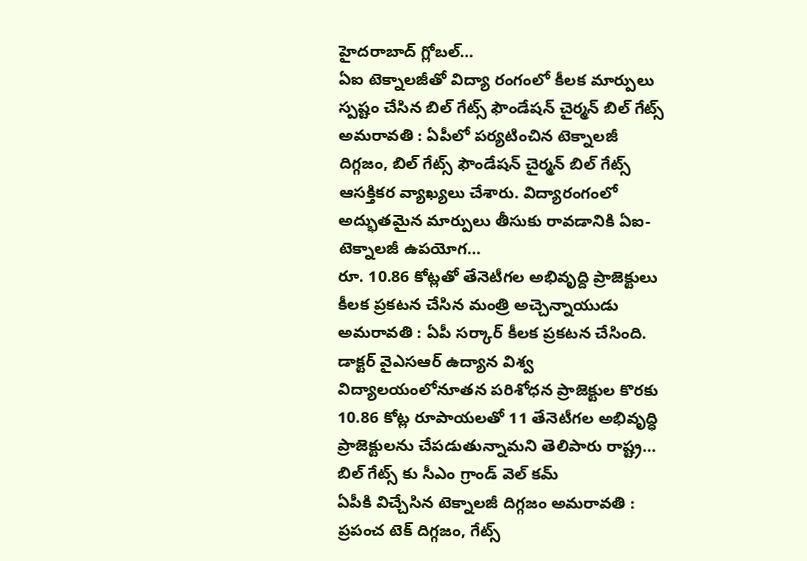హైదరాబాద్ గ్లోబల్…
ఏఐ టెక్నాలజీతో విద్యా రంగంలో కీలక మార్పులు
స్పష్టం చేసిన బిల్ గేట్స్ ఫౌండేషన్ చైర్మన్ బిల్ గేట్స్ అమరావతి : ఏపీలో పర్యటించిన టెక్నాలజీ దిగ్గజం, బిల్ గేట్స్ ఫౌండేషన్ చైర్మన్ బిల్ గేట్స్ ఆసక్తికర వ్యాఖ్యలు చేశారు. విద్యారంగంలో అద్భుతమైన మార్పులు తీసుకు రావడానికి ఏఐ-టెక్నాలజీ ఉపయోగ…
రూ. 10.86 కోట్లతో తేనెటీగల అభివృద్ది ప్రాజెక్టులు
కీలక ప్రకటన చేసిన మంత్రి అచ్చెన్నాయుడు అమరావతి : ఏపీ సర్కార్ కీలక ప్రకటన చేసింది. డాక్టర్ వైఎసఆర్ ఉద్యాన విశ్వ విద్యాలయంలోనూతన పరిశోధన ప్రాజెక్టుల కొరకు 10.86 కోట్ల రూపాయలతో 11 తేనెటీగల అభివృద్ధి ప్రాజెక్టులను చేపడుతున్నామని తెలిపారు రాష్ట్ర…
బిల్ గేట్స్ కు సీఎం గ్రాండ్ వెల్ కమ్
ఏపీకి విచ్చేసిన టెక్నాలజీ దిగ్గజం అమరావతి : ప్రపంచ టెక్ దిగ్గజం, గేట్స్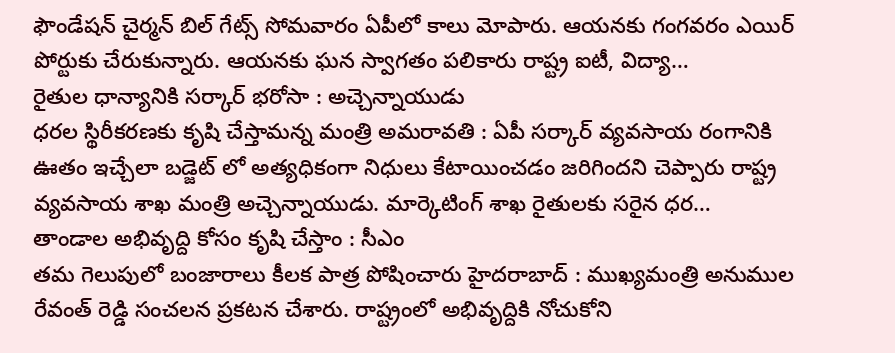ఫౌండేషన్ చైర్మన్ బిల్ గేట్స్ సోమవారం ఏపీలో కాలు మోపారు. ఆయనకు గంగవరం ఎయిర్ పోర్టుకు చేరుకున్నారు. ఆయనకు ఘన స్వాగతం పలికారు రాష్ట్ర ఐటీ, విద్యా…
రైతుల ధాన్యానికి సర్కార్ భరోసా : అచ్చెన్నాయుడు
ధరల స్థిరీకరణకు కృషి చేస్తామన్న మంత్రి అమరావతి : ఏపీ సర్కార్ వ్యవసాయ రంగానికి ఊతం ఇచ్చేలా బడ్జెట్ లో అత్యధికంగా నిధులు కేటాయించడం జరిగిందని చెప్పారు రాష్ట్ర వ్యవసాయ శాఖ మంత్రి అచ్చెన్నాయుడు. మార్కెటింగ్ శాఖ రైతులకు సరైన ధర…
తాండాల అభివృద్ది కోసం కృషి చేస్తాం : సీఎం
తమ గెలుపులో బంజారాలు కీలక పాత్ర పోషించారు హైదరాబాద్ : ముఖ్యమంత్రి అనుముల రేవంత్ రెడ్డి సంచలన ప్రకటన చేశారు. రాష్ట్రంలో అభివృద్దికి నోచుకోని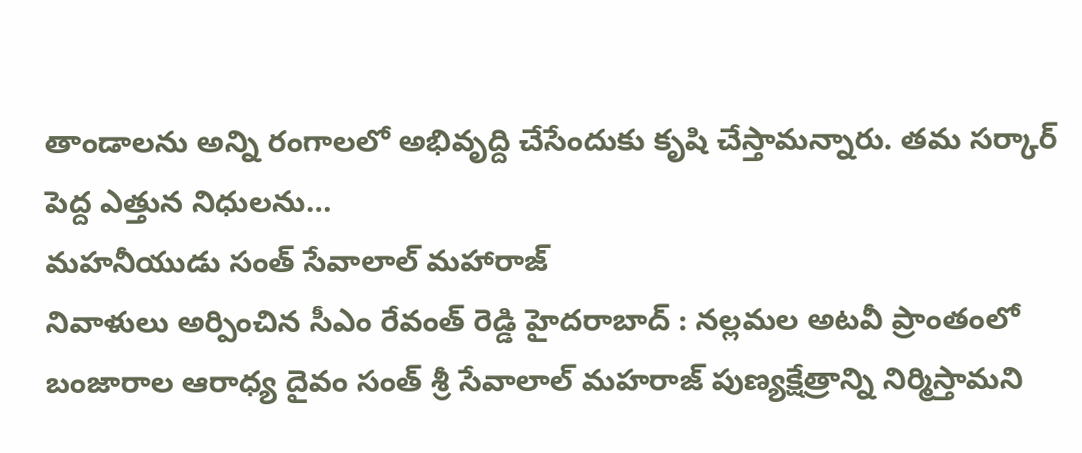తాండాలను అన్ని రంగాలలో అభివృద్ది చేసేందుకు కృషి చేస్తామన్నారు. తమ సర్కార్ పెద్ద ఎత్తున నిధులను…
మహనీయుడు సంత్ సేవాలాల్ మహారాజ్
నివాళులు అర్పించిన సీఎం రేవంత్ రెడ్డి హైదరాబాద్ : నల్లమల అటవీ ప్రాంతంలో బంజారాల ఆరాధ్య దైవం సంత్ శ్రీ సేవాలాల్ మహరాజ్ పుణ్యక్షేత్రాన్ని నిర్మిస్తామని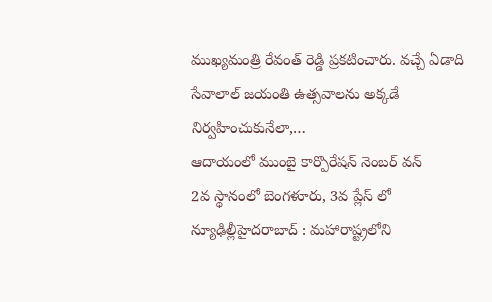ముఖ్యమంత్రి రేవంత్ రెడ్డి ప్రకటించారు. వచ్చే ఏడాది సేవాలాల్ జయంతి ఉత్సవాలను అక్కడే నిర్వహించుకునేలా,…
ఆదాయంలో ముంబై కార్పొరేషన్ నెంబర్ వన్
2వ స్థానంలో బెంగళూరు, 3వ ప్లేస్ లో న్యూఢిల్లీహైదరాబాద్ : మహారాష్ట్రలోని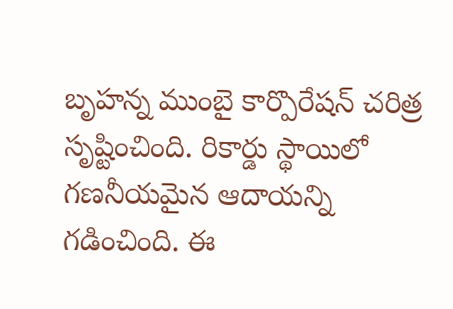బృహన్న ముంబై కార్పొరేషన్ చరిత్ర సృష్టించింది. రికార్డు స్థాయిలో గణనీయమైన ఆదాయన్ని గడించింది. ఈ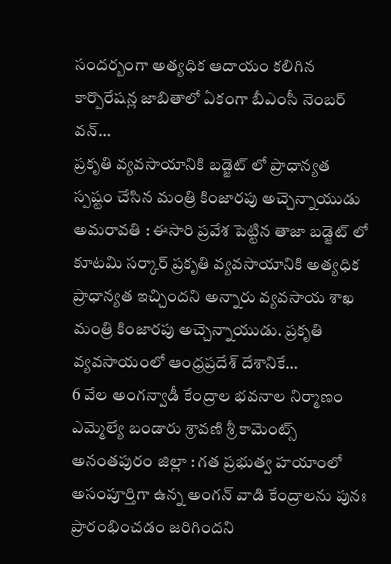సందర్బంగా అత్యధిక ఆదాయం కలిగిన కార్పొరేషన్ల జాబితాలో ఏకంగా బీఎంసీ నెంబర్ వన్…
ప్రకృతి వ్యవసాయానికి బడ్జెట్ లో ప్రాధాన్యత
స్పష్టం చేసిన మంత్రి కింజారపు అచ్చెన్నాయుడు అమరావతి : ఈసారి ప్రవేశ పెట్టిన తాజా బడ్జెట్ లో కూటమి సర్కార్ ప్రకృతి వ్యవసాయానికి అత్యధిక ప్రాధాన్యత ఇచ్చిందని అన్నారు వ్యవసాయ శాఖ మంత్రి కింజారపు అచ్చెన్నాయుడు. ప్రకృతి వ్యవసాయంలో ఆంధ్రప్రదేశ్ దేశానికే…
6 వేల అంగన్వాడీ కేంద్రాల భవనాల నిర్మాణం
ఎమ్మెల్యే బండారు శ్రావణి శ్రీ కామెంట్స్ అనంతపురం జిల్లా : గత ప్రభుత్వ హయాంలో అసంపూర్తిగా ఉన్న అంగన్ వాడి కేంద్రాలను పునః ప్రారంభించడం జరిగిందని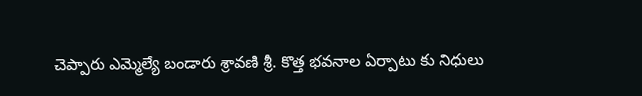చెప్పారు ఎమ్మెల్యే బండారు శ్రావణి శ్రీ. కొత్త భవనాల ఏర్పాటు కు నిధులు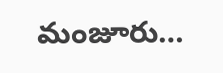మంజూరు…